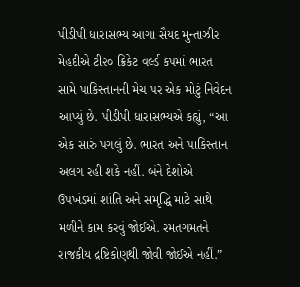પીડીપી ધારાસભ્ય આગા સૈયદ મુન્તાઝીર મેહદીએ ટી૨૦ ક્રિકેટ વર્લ્ડ કપમાં ભારત સામે પાકિસ્તાનની મેચ પર એક મોટું નિવેદન આપ્યું છે. પીડીપી ધારાસભ્યએ કહ્યું, “આ એક સારું પગલું છે. ભારત અને પાકિસ્તાન અલગ રહી શકે નહીં. બંને દેશોએ ઉપખંડમાં શાંતિ અને સમૃદ્ધિ માટે સાથે મળીને કામ કરવું જોઈએ. રમતગમતને રાજકીય દ્રષ્ટિકોણથી જોવી જોઈએ નહીં.”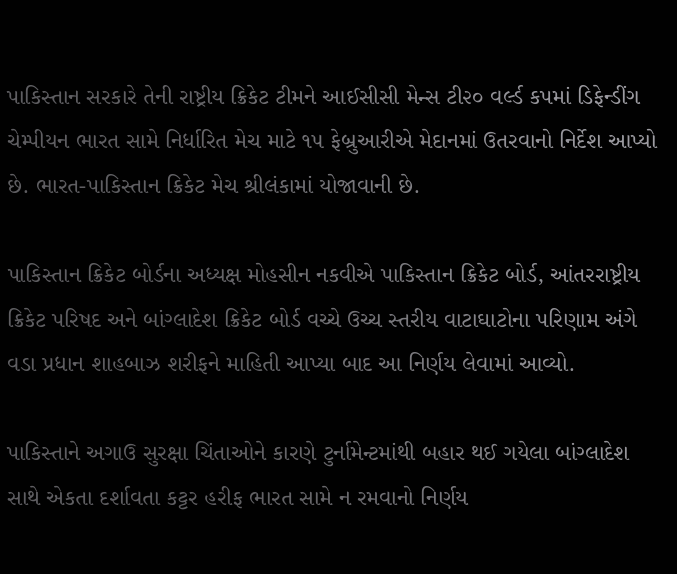પાકિસ્તાન સરકારે તેની રાષ્ટ્રીય ક્રિકેટ ટીમને આઈસીસી મેન્સ ટી૨૦ વર્લ્ડ કપમાં ડિફેન્ડીંગ ચેમ્પીયન ભારત સામે નિર્ધારિત મેચ માટે ૧૫ ફેબ્રુઆરીએ મેદાનમાં ઉતરવાનો નિર્દેશ આપ્યો છે. ભારત-પાકિસ્તાન ક્રિકેટ મેચ શ્રીલંકામાં યોજાવાની છે.

પાકિસ્તાન ક્રિકેટ બોર્ડના અધ્યક્ષ મોહસીન નકવીએ પાકિસ્તાન ક્રિકેટ બોર્ડ, આંતરરાષ્ટ્રીય ક્રિકેટ પરિષદ અને બાંગ્લાદેશ ક્રિકેટ બોર્ડ વચ્ચે ઉચ્ચ સ્તરીય વાટાઘાટોના પરિણામ અંગે વડા પ્રધાન શાહબાઝ શરીફને માહિતી આપ્યા બાદ આ નિર્ણય લેવામાં આવ્યો.

પાકિસ્તાને અગાઉ સુરક્ષા ચિંતાઓને કારણે ટુર્નામેન્ટમાંથી બહાર થઈ ગયેલા બાંગ્લાદેશ સાથે એકતા દર્શાવતા કટ્ટર હરીફ ભારત સામે ન રમવાનો નિર્ણય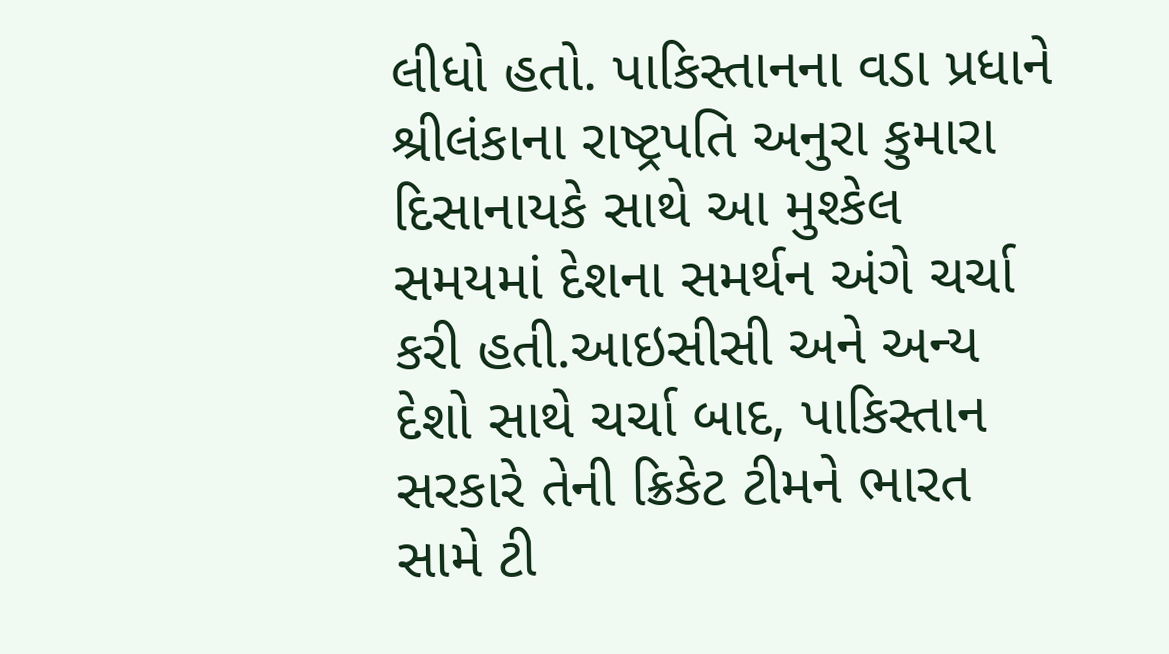લીધો હતો. પાકિસ્તાનના વડા પ્રધાને શ્રીલંકાના રાષ્ટ્રપતિ અનુરા કુમારા દિસાનાયકે સાથે આ મુશ્કેલ સમયમાં દેશના સમર્થન અંગે ચર્ચા કરી હતી.આઇસીસી અને અન્ય દેશો સાથે ચર્ચા બાદ, પાકિસ્તાન સરકારે તેની ક્રિકેટ ટીમને ભારત સામે ટી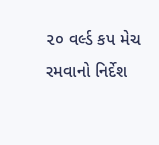૨૦ વર્લ્ડ કપ મેચ રમવાનો નિર્દેશ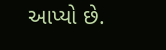આપ્યો છે.